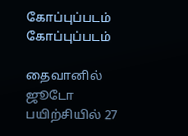கோப்புப்படம்
கோப்புப்படம்

தைவானில் ஜூடோ பயிற்சியில் 27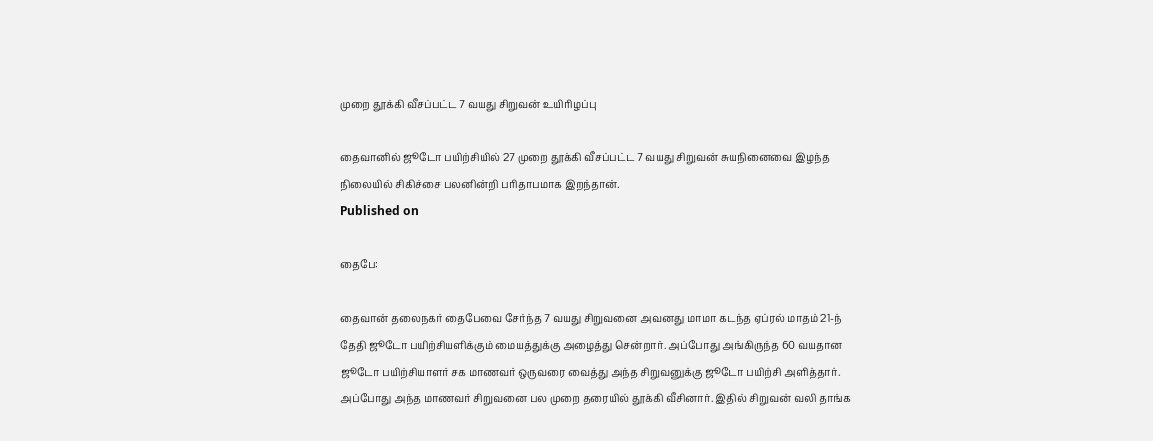முறை தூக்கி வீசப்பட்ட 7 வயது சிறுவன் உயிரிழப்பு

தைவானில் ஜூடோ பயிற்சியில் 27 முறை தூக்கி வீசப்பட்ட 7 வயது சிறுவன் சுயநினைவை இழந்த நிலையில் சிகிச்சை பலனின்றி பரிதாபமாக இறந்தான்.
Published on

தைபே:

தைவான் தலைநகர் தைபேவை சேர்ந்த 7 வயது சிறுவனை அவனது மாமா கடந்த ஏப்ரல் மாதம் 21-ந் தேதி ஜூடோ பயிற்சியளிக்கும் மையத்துக்கு அழைத்து சென்றார். அப்போது அங்கிருந்த 60 வயதான ஜூடோ பயிற்சியாளர் சக மாணவர் ஒருவரை வைத்து அந்த சிறுவனுக்கு ஜூடோ பயிற்சி அளித்தார். அப்போது அந்த மாணவர் சிறுவனை பல முறை தரையில் தூக்கி வீசினார். இதில் சிறுவன் வலி தாங்க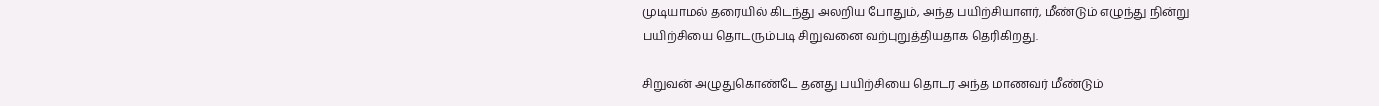முடியாமல் தரையில் கிடந்து அலறிய போதும், அந்த பயிற்சியாளர், மீண்டும் எழுந்து நின்று பயிற்சியை தொடரும்படி சிறுவனை வற்புறுத்தியதாக தெரிகிறது.

சிறுவன் அழுதுகொண்டே தனது பயிற்சியை தொடர அந்த மாணவர் மீண்டும்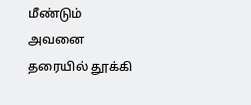மீண்டும் அவனை தரையில் தூக்கி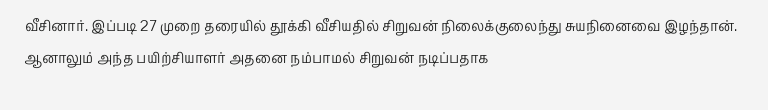வீசினார். இப்படி 27 முறை தரையில் தூக்கி வீசியதில் சிறுவன் நிலைக்குலைந்து சுயநினைவை இழந்தான். ஆனாலும் அந்த பயிற்சியாளர் அதனை நம்பாமல் சிறுவன் நடிப்பதாக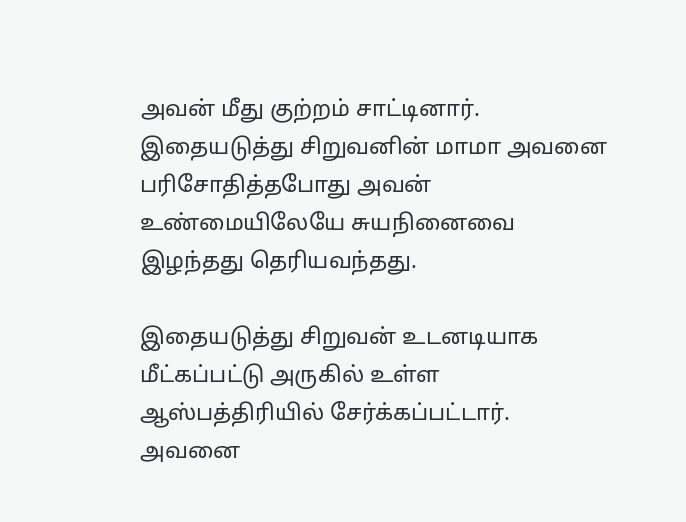அவன் மீது குற்றம் சாட்டினார். இதையடுத்து சிறுவனின் மாமா அவனை பரிசோதித்தபோது அவன் உண்மையிலேயே சுயநினைவை இழந்தது தெரியவந்தது.

இதையடுத்து சிறுவன் உடனடியாக மீட்கப்பட்டு அருகில் உள்ள ஆஸ்பத்திரியில் சேர்க்கப்பட்டார். அவனை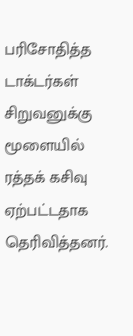பரிசோதித்த டாக்டர்கள் சிறுவனுக்கு மூளையில் ரத்தக் கசிவு ஏற்பட்டதாக தெரிவித்தனர்.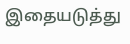இதையடுத்து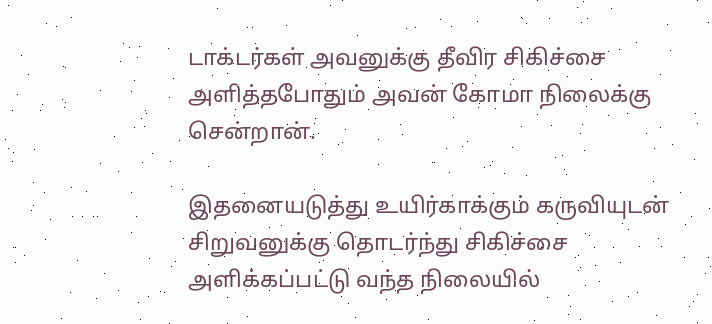டாக்டர்கள் அவனுக்கு தீவிர சிகிச்சை அளித்தபோதும் அவன் கோமா நிலைக்கு சென்றான்.

இதனையடுத்து உயிர்காக்கும் கருவியுடன் சிறுவனுக்கு தொடர்ந்து சிகிச்சை அளிக்கப்பட்டு வந்த நிலையில்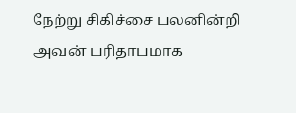நேற்று சிகிச்சை பலனின்றி அவன் பரிதாபமாக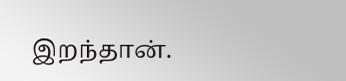இறந்தான்.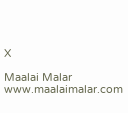X

Maalai Malar
www.maalaimalar.com